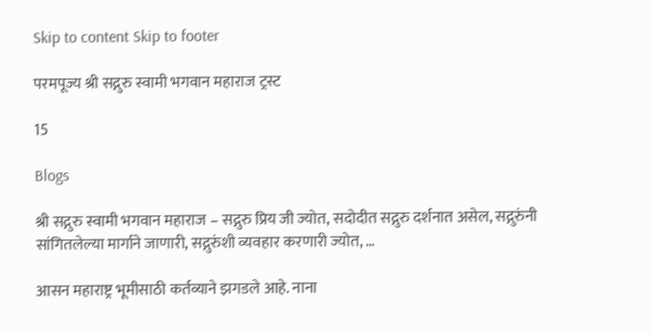Skip to content Skip to footer

परमपूज्य श्री सद्गुरु स्वामी भगवान महाराज ट्रस्ट

15

Blogs

श्री सद्गुरु स्वामी भगवान महाराज – सद्गुरु प्रिय जी ज्योत, सदोदीत सद्गुरु दर्शनात असेल, सद्गुरुंनी सांगितलेल्या मार्गाने जाणारी, सद्गुरुंशी व्यवहार करणारी ज्योत, …

आसन महाराष्ट्र भूमीसाठी कर्तव्याने झगडले आहे. नाना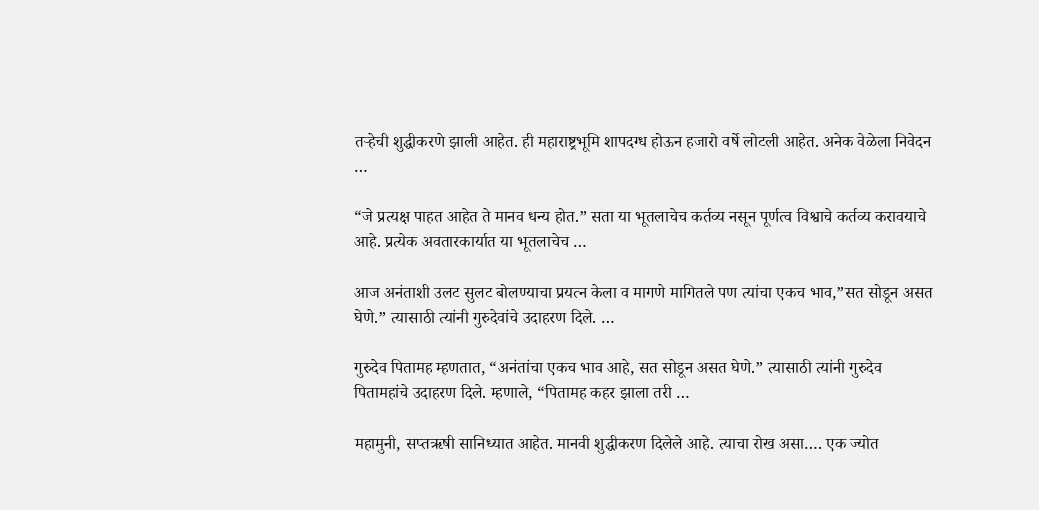तऱ्हेची शुद्धीकरणे झाली आहेत. ही महाराष्ट्रभूमि शापदग्ध होऊन हजारो वर्षे लोटली आहेत. अनेक वेळेला निवेदन …

“जे प्रत्यक्ष पाहत आहेत ते मानव धन्य होत.” सता या भूतलाचेच कर्तव्य नसून पूर्णत्व विश्वाचे कर्तव्य करावयाचे आहे. प्रत्येक अवतारकार्यात या भूतलाचेच …

आज अनंताशी उलट सुलट बोलण्याचा प्रयत्न केला व मागणे मागितले पण त्यांचा एकच भाव,”सत सोडून असत घेणे.” त्यासाठी त्यांनी गुरुदेवांचे उदाहरण दिले. …

गुरुदेव पितामह म्हणतात, “अनंतांचा एकच भाव आहे, सत सोडून असत घेणे.” त्यासाठी त्यांनी गुरुदेव पितामहांचे उदाहरण दिले. म्हणाले, “पितामह कहर झाला तरी …

महामुनी, सप्तऋषी सानिध्यात आहेत. मानवी शुद्धीकरण दिलेले आहे. त्याचा रोख असा…. एक ज्योत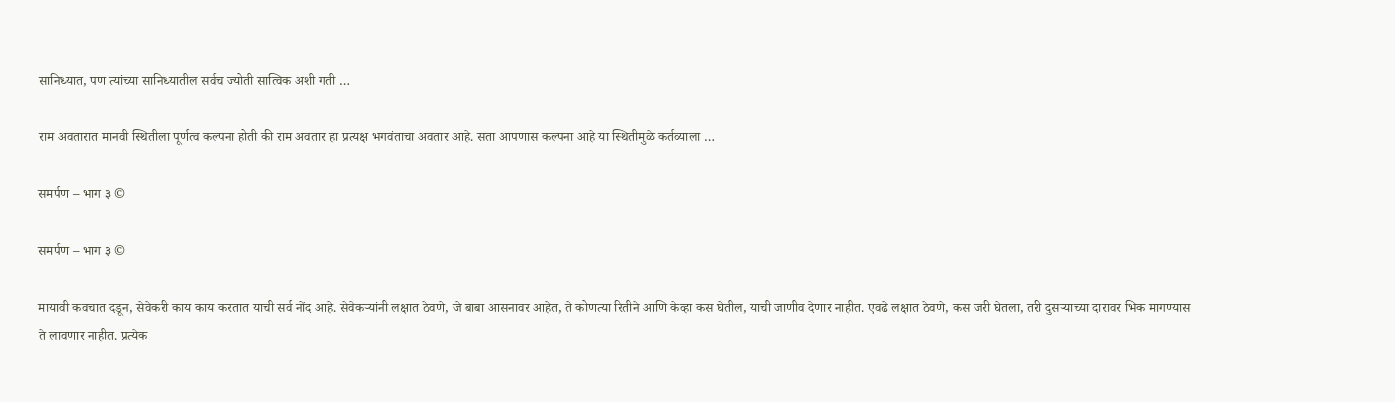सानिध्यात, पण त्यांच्या सानिध्यातील सर्वच ज्योती सात्विक अशी गती …

राम अवतारात मानवी स्थितीला पूर्णत्व कल्पना होती की राम अवतार हा प्रत्यक्ष भगवंताचा अवतार आहे. सता आपणास कल्पना आहे या स्थितीमुळे कर्तव्याला …

समर्पण – भाग ३ ©

समर्पण – भाग ३ ©

मायावी कवचात दडून, सेवेकरी काय काय करतात याची सर्व नोंद आहे. सेवेकऱ्यांनी लक्षात ठेवणे, जे बाबा आसनावर आहेत, ते कोणत्या रितीने आणि केव्हा कस घेतील, याची जाणीव देणार नाहीत. एवढे लक्षात ठेवणे, कस जरी घेतला, तरी दुसऱ्याच्या दारावर भिक मागण्यास ते लावणार नाहीत. प्रत्येक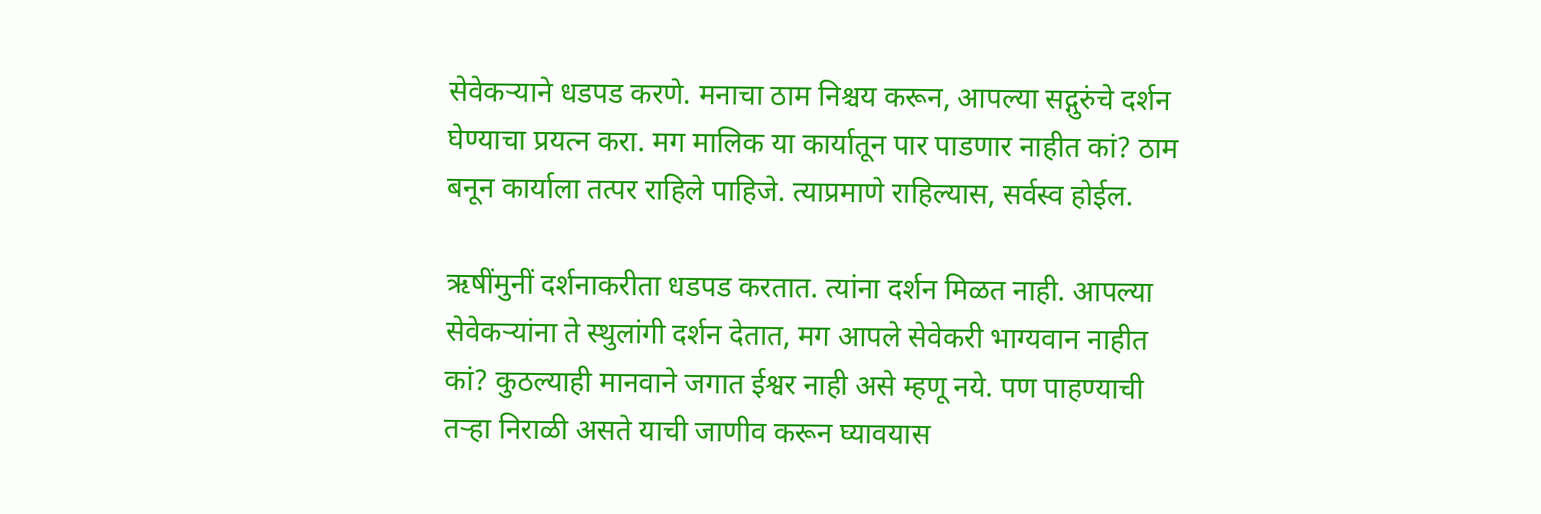सेवेकऱ्याने धडपड करणे. मनाचा ठाम निश्चय करून, आपल्या सद्गुरुंचे दर्शन घेण्याचा प्रयत्न करा. मग मालिक या कार्यातून पार पाडणार नाहीत कां? ठाम बनून कार्याला तत्पर राहिले पाहिजे. त्याप्रमाणे राहिल्यास, सर्वस्व होईल.

ऋषींमुनीं दर्शनाकरीता धडपड करतात. त्यांना दर्शन मिळत नाही. आपल्या सेवेकऱ्यांना ते स्थुलांगी दर्शन देतात, मग आपले सेवेकरी भाग्यवान नाहीत कां? कुठल्याही मानवाने जगात ईश्वर नाही असे म्हणू नये. पण पाहण्याची तऱ्हा निराळी असते याची जाणीव करून घ्यावयास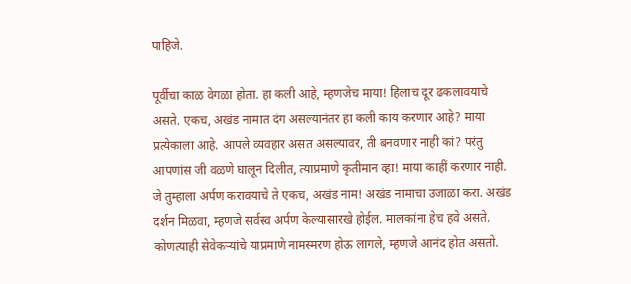पाहिजे.

पूर्वीचा काळ वेगळा होता. हा कली आहे, म्हणजेच माया! हिलाच दूर ढकलावयाचे असते. एकच, अखंड नामात दंग असल्यानंतर हा कली काय करणार आहे? माया प्रत्येकाला आहे. आपले व्यवहार असत असल्यावर, ती बनवणार नाही कां? परंतु आपणांस जी वळणे घालून दिलीत, त्याप्रमाणे कृतीमान व्हा! माया काहीं करणार नाही. जे तुम्हाला अर्पण करावयाचे ते एकच, अखंड नाम! अखंड नामाचा उजाळा करा. अखंड दर्शन मिळवा, म्हणजे सर्वस्व अर्पण केल्यासारखे होईल. मालकांना हेच हवे असते. कोणत्याही सेवेकऱ्यांचे याप्रमाणे नामस्मरण होऊ लागले, म्हणजे आनंद होत असतो.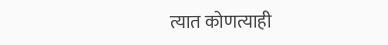त्यात कोणत्याही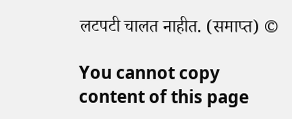लटपटी चालत नाहीत. (समाप्त) ©

You cannot copy content of this page